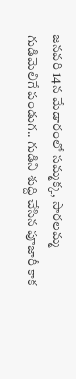జనవరి 14న మేడారంలో సమ్మక్క, సారలమ్మ గుడిమెలిగే పండుగ.. గుడిని శుద్ది చేసిన పూజారీ కాక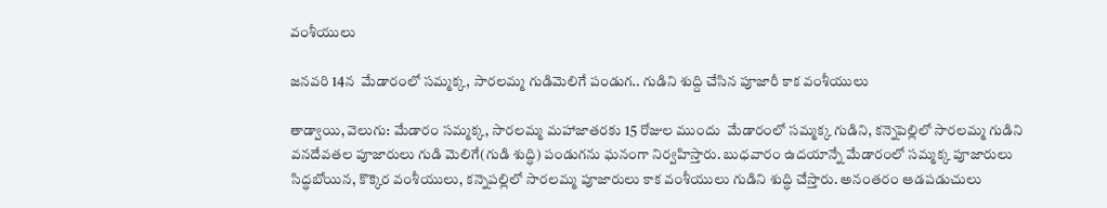వంశీయులు

జనవరి 14న  మేడారంలో సమ్మక్క, సారలమ్మ గుడిమెలిగే పండుగ.. గుడిని శుద్ది చేసిన పూజారీ కాక వంశీయులు

తాడ్వాయి, వెలుగు: మేడారం సమ్మక్క, సారలమ్మ మహాజాతరకు 15 రోజుల ముందు  మేడారంలో సమ్మక్క గుడిని, కన్నెపెల్లిలో సారలమ్మ గుడిని వనదేవతల పూజారులు గుడి మెలిగే(గుడి శుద్ధి) పండుగను ఘనంగా నిర్వహిస్తారు. బుధవారం ఉదయాన్నే మేడారంలో సమ్మక్క పూజారులు సిద్ధబోయిన, కొక్కెర వంశీయులు, కన్నెపల్లిలో సారలమ్మ పూజారులు కాక వంశీయులు గుడిని శుద్ధి చేస్తారు. అనంతరం ఆడపడుచులు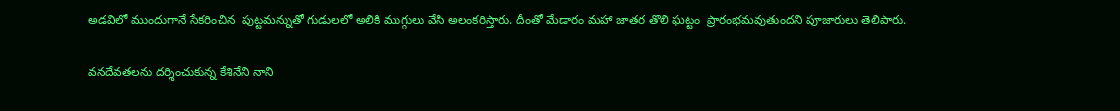అడవిలో ముందుగానే సేకరించిన  పుట్టమన్నుతో గుడులలో అలికి ముగ్గులు వేసి అలంకరిస్తారు. దీంతో మేడారం మహా జాతర తొలి ఘట్టం  ప్రారంభమవుతుందని పూజారులు తెలిపారు.

వనదేవతలను దర్శించుకున్న కేశినేని నాని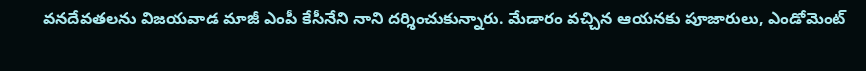వనదేవతలను విజయవాడ మాజీ ఎంపీ కేసీనేని నాని దర్శించుకున్నారు. మేడారం వచ్చిన ఆయనకు పూజారులు, ఎండోమెంట్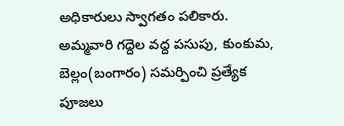అధికారులు స్వాగతం పలికారు. అమ్మవారి గద్దెల వద్ద పసుపు, కుంకుమ, బెల్లం(బంగారం) సమర్పించి ప్రత్యేక పూజలు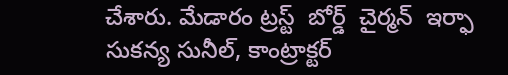చేశారు. మేడారం ట్రస్ట్  బోర్డ్  చైర్మన్  ఇర్ఫా సుకన్య సునీల్, కాంట్రాక్టర్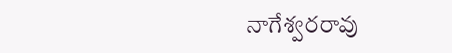నాగేశ్వరరావు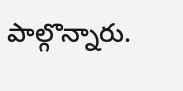పాల్గొన్నారు.